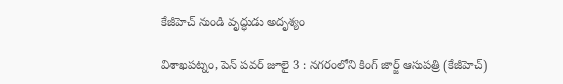కేజీహెచ్ నుండి వృద్ధుడు అదృశ్యం

విశాఖపట్నం, పెన్ పవర్ జూలై 3 : నగరంలోని కింగ్ జార్జ్ ఆసుపత్రి (కేజీహెచ్‌)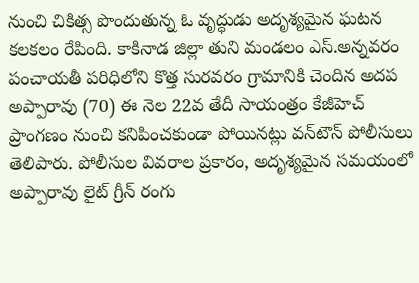నుంచి చికిత్స పొందుతున్న ఓ వృద్ధుడు అదృశ్యమైన ఘటన కలకలం రేపింది. కాకినాడ జిల్లా తుని మండలం ఎస్.అన్నవరం పంచాయతీ పరిధిలోని కొత్త సురవరం గ్రామానికి చెందిన అదప అప్పారావు (70) ఈ నెల 22వ తేదీ సాయంత్రం కేజీహెచ్‌ ప్రాంగణం నుంచి కనిపించకుండా పోయినట్లు వన్‌టౌన్ పోలీసులు తెలిపారు. పోలీసుల వివరాల ప్రకారం, అదృశ్యమైన సమయంలో అప్పారావు లైట్‌ గ్రీన్‌ రంగు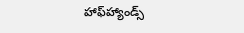హాఫ్‌హ్యాండ్స్‌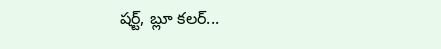షర్ట్‌, బ్లూ కలర్...